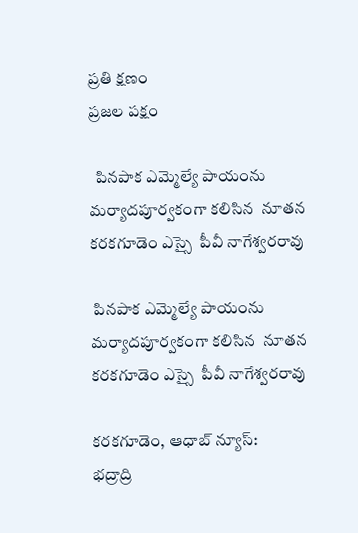ప్రతి క్షణం
ప్రజల పక్షం

  పినపాక ఎమ్మెల్యే పాయంను మర్యాదపూర్వకంగా కలిసిన  నూతన కరకగూడెం ఎస్సై  పీవీ నాగేశ్వరరావు

 పినపాక ఎమ్మెల్యే పాయంను మర్యాదపూర్వకంగా కలిసిన  నూతన కరకగూడెం ఎస్సై  పీవీ నాగేశ్వరరావు

కరకగూడెం, ఆధాబ్ న్యూస్:
భద్రాద్రి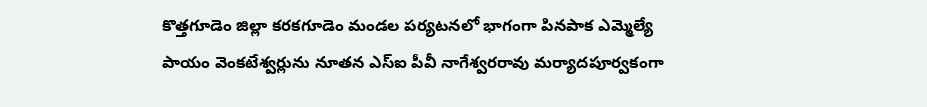కొత్తగూడెం జిల్లా కరకగూడెం మండల పర్యటనలో భాగంగా పినపాక ఎమ్మెల్యే పాయం వెంకటేశ్వర్లును నూతన ఎస్‌ఐ పీవీ నాగేశ్వరరావు మర్యాదపూర్వకంగా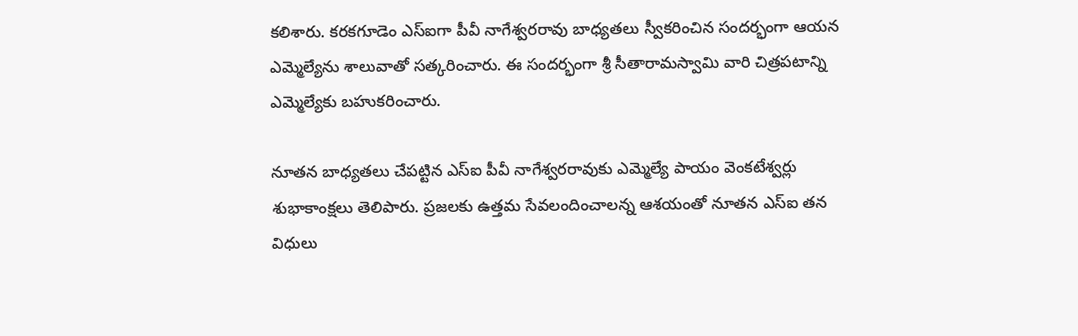కలిశారు. కరకగూడెం ఎస్‌ఐగా పీవీ నాగేశ్వరరావు బాధ్యతలు స్వీకరించిన సందర్భంగా ఆయన ఎమ్మెల్యేను శాలువాతో సత్కరించారు. ఈ సందర్భంగా శ్రీ సీతారామస్వామి వారి చిత్రపటాన్ని ఎమ్మెల్యేకు బహుకరించారు.

నూతన బాధ్యతలు చేపట్టిన ఎస్‌ఐ పీవీ నాగేశ్వరరావుకు ఎమ్మెల్యే పాయం వెంకటేశ్వర్లు శుభాకాంక్షలు తెలిపారు. ప్రజలకు ఉత్తమ సేవలందించాలన్న ఆశయంతో నూతన ఎస్‌ఐ తన విధులు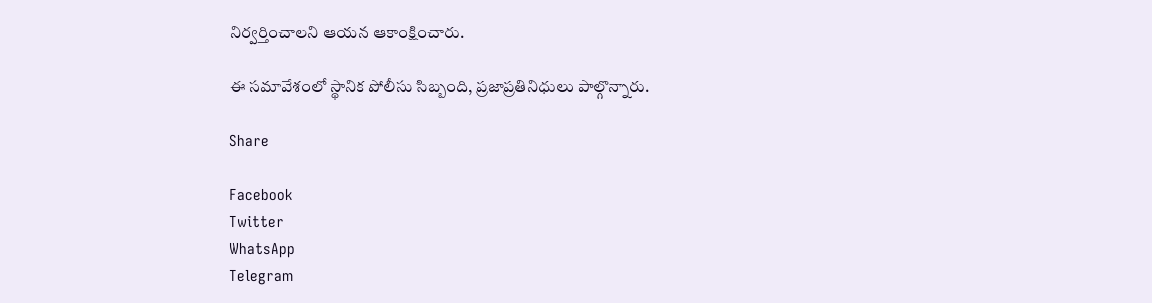నిర్వర్తించాలని ఆయన ఆకాంక్షించారు.

ఈ సమావేశంలో స్థానిక పోలీసు సిబ్బంది, ప్రజాప్రతినిధులు పాల్గొన్నారు.

Share

Facebook
Twitter
WhatsApp
Telegram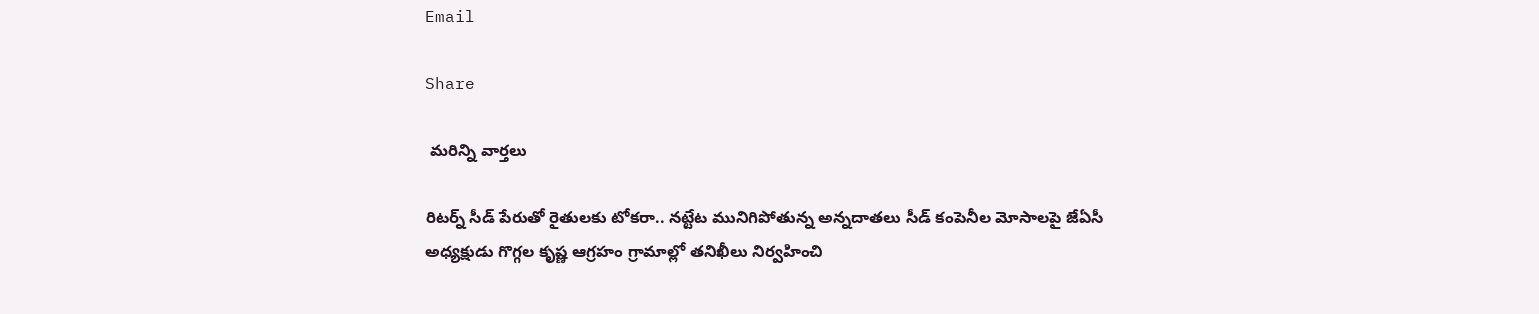Email

Share

 మరిన్ని వార్తలు

రిటర్న్ సీడ్ పేరుతో రైతులకు టోకరా.. నట్టేట మునిగిపోతున్న అన్నదాతలు సీడ్ కంపెనీల మోసాలపై జేఏసీ అధ్యక్షుడు గొగ్గల కృష్ణ ఆగ్రహం గ్రామాల్లో తనిఖీలు నిర్వహించి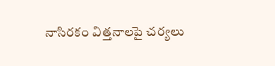నాసిరకం విత్తనాలపై చర్యలు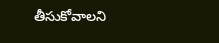తీసుకోవాలని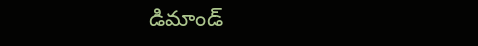డిమాండ్